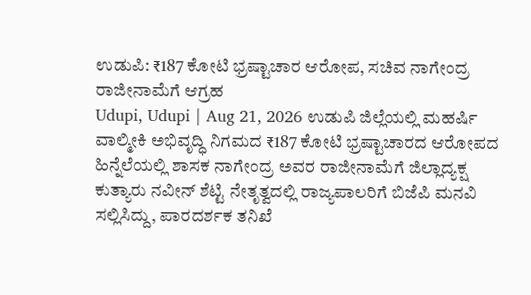ಉಡುಪಿ: ₹187 ಕೋಟಿ ಭ್ರಷ್ಟಾಚಾರ ಆರೋಪ, ಸಚಿವ ನಾಗೇಂದ್ರ ರಾಜೀನಾಮೆಗೆ ಆಗ್ರಹ
Udupi, Udupi | Aug 21, 2026 ಉಡುಪಿ ಜಿಲ್ಲೆಯಲ್ಲಿ ಮಹರ್ಷಿ ವಾಲ್ಮೀಕಿ ಅಭಿವೃದ್ಧಿ ನಿಗಮದ ₹187 ಕೋಟಿ ಭ್ರಷ್ಟಾಚಾರದ ಆರೋಪದ ಹಿನ್ನೆಲೆಯಲ್ಲಿ ಶಾಸಕ ನಾಗೇಂದ್ರ ಅವರ ರಾಜೀನಾಮೆಗೆ ಜಿಲ್ಲಾದ್ಯಕ್ಷ ಕುತ್ಯಾರು ನವೀನ್ ಶೆಟ್ಟಿ ನೇತೃತ್ವದಲ್ಲಿ ರಾಜ್ಯಪಾಲರಿಗೆ ಬಿಜೆಪಿ ಮನವಿ ಸಲ್ಲಿಸಿದ್ದು, ಪಾರದರ್ಶಕ ತನಿಖೆ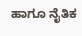ಹಾಗೂ ನೈತಿಕ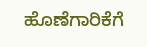ಹೊಣೆಗಾರಿಕೆಗೆ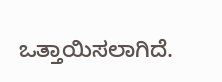ಒತ್ತಾಯಿಸಲಾಗಿದೆ.